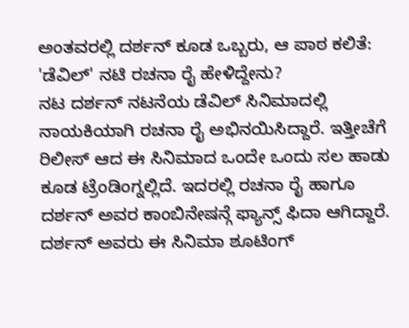ಅಂತವರಲ್ಲಿ ದರ್ಶನ್ ಕೂಡ ಒಬ್ಬರು, ಆ ಪಾಠ ಕಲಿತೆ: 'ಡೆವಿಲ್' ನಟಿ ರಚನಾ ರೈ ಹೇಳಿದ್ದೇನು?
ನಟ ದರ್ಶನ್ ನಟನೆಯ ಡೆವಿಲ್ ಸಿನಿಮಾದಲ್ಲಿ ನಾಯಕಿಯಾಗಿ ರಚನಾ ರೈ ಅಭಿನಯಿಸಿದ್ದಾರೆ. ಇತ್ತೀಚೆಗೆ ರಿಲೀಸ್ ಆದ ಈ ಸಿನಿಮಾದ ಒಂದೇ ಒಂದು ಸಲ ಹಾಡು ಕೂಡ ಟ್ರೆಂಡಿಂಗ್ನಲ್ಲಿದೆ. ಇದರಲ್ಲಿ ರಚನಾ ರೈ ಹಾಗೂ ದರ್ಶನ್ ಅವರ ಕಾಂಬಿನೇಷನ್ಗೆ ಫ್ಯಾನ್ಸ್ ಫಿದಾ ಆಗಿದ್ದಾರೆ. ದರ್ಶನ್ ಅವರು ಈ ಸಿನಿಮಾ ಶೂಟಿಂಗ್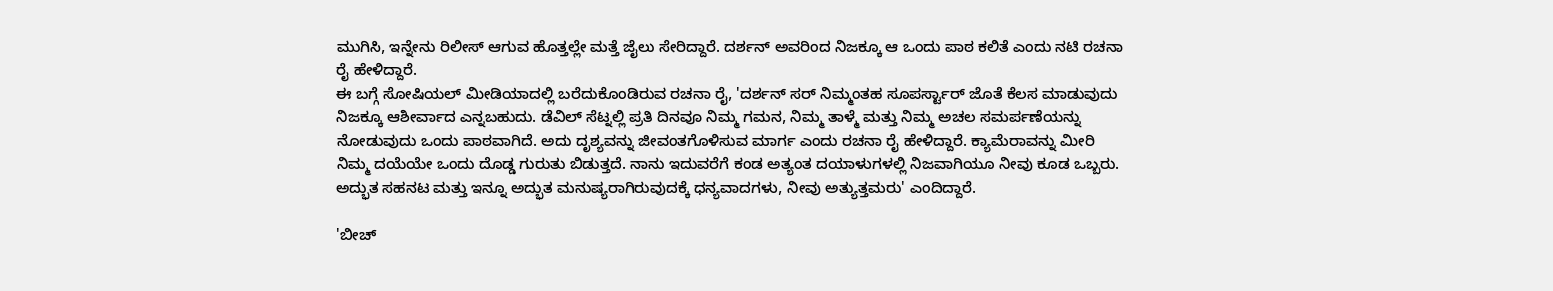ಮುಗಿಸಿ, ಇನ್ನೇನು ರಿಲೀಸ್ ಆಗುವ ಹೊತ್ತಲ್ಲೇ ಮತ್ತೆ ಜೈಲು ಸೇರಿದ್ದಾರೆ. ದರ್ಶನ್ ಅವರಿಂದ ನಿಜಕ್ಕೂ ಆ ಒಂದು ಪಾಠ ಕಲಿತೆ ಎಂದು ನಟಿ ರಚನಾ ರೈ ಹೇಳಿದ್ದಾರೆ.
ಈ ಬಗ್ಗೆ ಸೋಷಿಯಲ್ ಮೀಡಿಯಾದಲ್ಲಿ ಬರೆದುಕೊಂಡಿರುವ ರಚನಾ ರೈ, 'ದರ್ಶನ್ ಸರ್ ನಿಮ್ಮಂತಹ ಸೂಪರ್ಸ್ಟಾರ್ ಜೊತೆ ಕೆಲಸ ಮಾಡುವುದು ನಿಜಕ್ಕೂ ಆಶೀರ್ವಾದ ಎನ್ನಬಹುದು. ಡೆವಿಲ್ ಸೆಟ್ನಲ್ಲಿ ಪ್ರತಿ ದಿನವೂ ನಿಮ್ಮ ಗಮನ, ನಿಮ್ಮ ತಾಳ್ಮೆ ಮತ್ತು ನಿಮ್ಮ ಅಚಲ ಸಮರ್ಪಣೆಯನ್ನು ನೋಡುವುದು ಒಂದು ಪಾಠವಾಗಿದೆ. ಅದು ದೃಶ್ಯವನ್ನು ಜೀವಂತಗೊಳಿಸುವ ಮಾರ್ಗ ಎಂದು ರಚನಾ ರೈ ಹೇಳಿದ್ದಾರೆ. ಕ್ಯಾಮೆರಾವನ್ನು ಮೀರಿ ನಿಮ್ಮ ದಯೆಯೇ ಒಂದು ದೊಡ್ಡ ಗುರುತು ಬಿಡುತ್ತದೆ. ನಾನು ಇದುವರೆಗೆ ಕಂಡ ಅತ್ಯಂತ ದಯಾಳುಗಳಲ್ಲಿ ನಿಜವಾಗಿಯೂ ನೀವು ಕೂಡ ಒಬ್ಬರು. ಅದ್ಭುತ ಸಹನಟ ಮತ್ತು ಇನ್ನೂ ಅದ್ಭುತ ಮನುಷ್ಯರಾಗಿರುವುದಕ್ಕೆ ಧನ್ಯವಾದಗಳು, ನೀವು ಅತ್ಯುತ್ತಮರು' ಎಂದಿದ್ದಾರೆ.

'ಬೀಚ್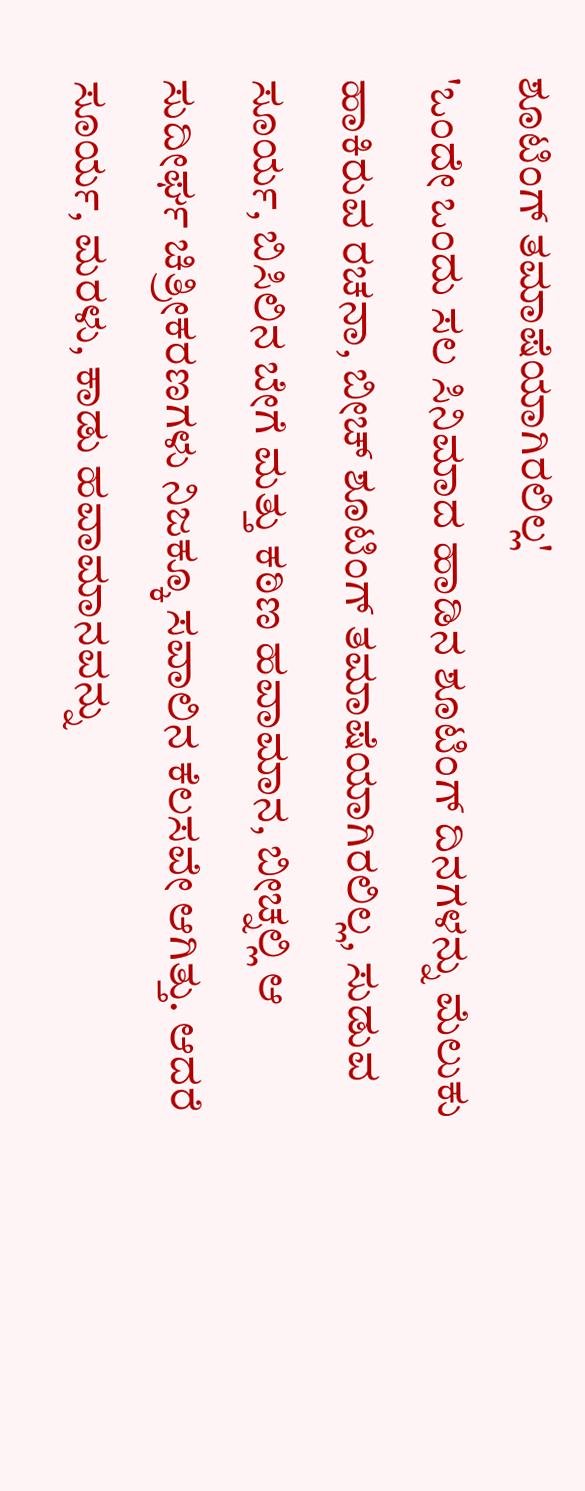ಶೂಟಿಂಗ್ ತಮಾಷೆಯಾಗಿರಲಿಲ್ಲ'
'ಒಂದೇ ಒಂದು ಸಲ ಸಿನಿಮಾದ ಹಾಡಿನ ಶೂಟಿಂಗ್ ದಿನಗಳನ್ನು ಮೆಲುಕು ಹಾಕಿರುವ ರಚನಾ, ಬೀಚ್ ಶೂಟಿಂಗ್ ತಮಾಷೆಯಾಗಿರಲಿಲ್ಲ, ಸುಡುವ ಸೂರ್ಯ, ಬಿಸಿಲಿನ ಬೇಗೆ ಮತ್ತು ಕಠಿಣ ಹವಾಮಾನ, ಬೀಚ್ನಲ್ಲಿ ಆ ಸುದೀರ್ಘ ಚಿತ್ರೀಕರಣಗಳು ನಿಜಕ್ಕೂ ಸವಾಲಿನ ಕೆಲಸವೇ ಆಗಿತ್ತು. ಆದರೆ ಸೂರ್ಯ, ಮರಳು, ಕಾಡು ಹವಾಮಾನವನ್ನು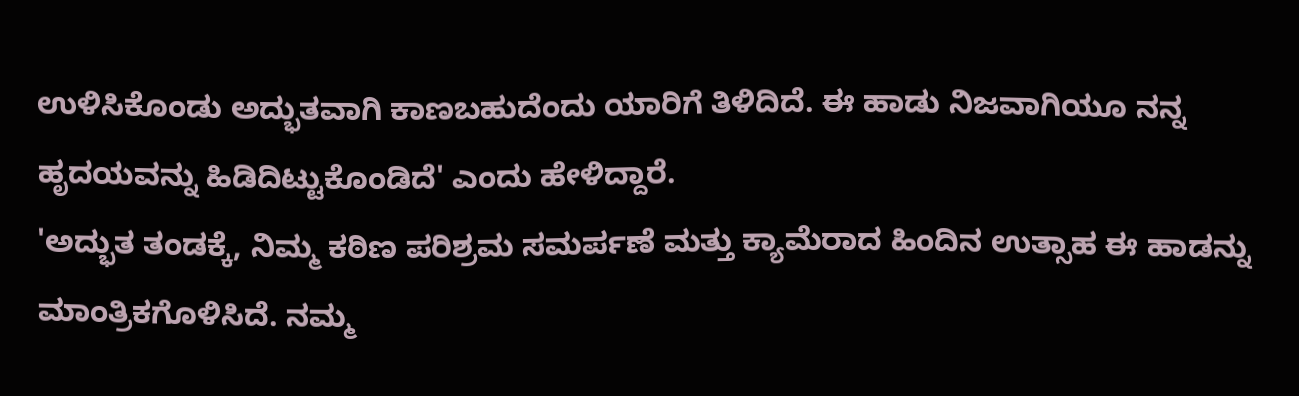ಉಳಿಸಿಕೊಂಡು ಅದ್ಭುತವಾಗಿ ಕಾಣಬಹುದೆಂದು ಯಾರಿಗೆ ತಿಳಿದಿದೆ. ಈ ಹಾಡು ನಿಜವಾಗಿಯೂ ನನ್ನ ಹೃದಯವನ್ನು ಹಿಡಿದಿಟ್ಟುಕೊಂಡಿದೆ' ಎಂದು ಹೇಳಿದ್ದಾರೆ.
'ಅದ್ಭುತ ತಂಡಕ್ಕೆ, ನಿಮ್ಮ ಕಠಿಣ ಪರಿಶ್ರಮ ಸಮರ್ಪಣೆ ಮತ್ತು ಕ್ಯಾಮೆರಾದ ಹಿಂದಿನ ಉತ್ಸಾಹ ಈ ಹಾಡನ್ನು ಮಾಂತ್ರಿಕಗೊಳಿಸಿದೆ. ನಮ್ಮ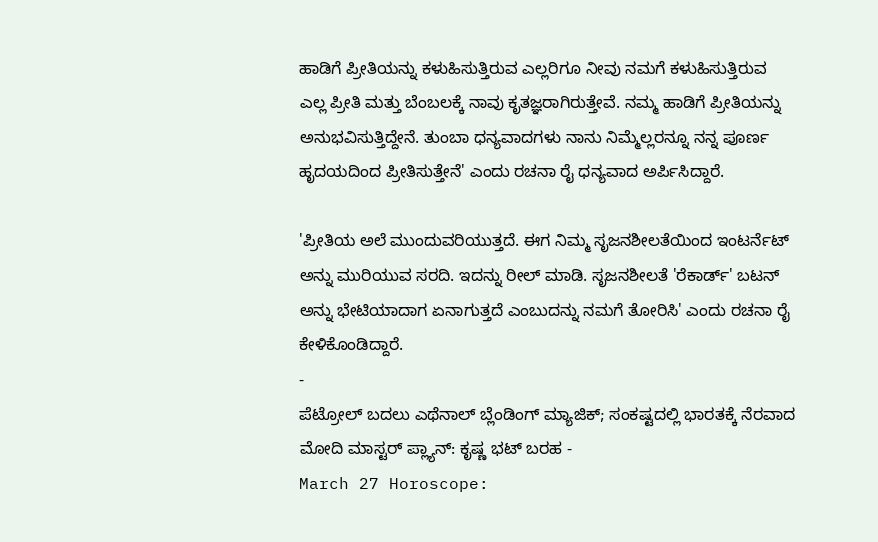ಹಾಡಿಗೆ ಪ್ರೀತಿಯನ್ನು ಕಳುಹಿಸುತ್ತಿರುವ ಎಲ್ಲರಿಗೂ ನೀವು ನಮಗೆ ಕಳುಹಿಸುತ್ತಿರುವ ಎಲ್ಲ ಪ್ರೀತಿ ಮತ್ತು ಬೆಂಬಲಕ್ಕೆ ನಾವು ಕೃತಜ್ಞರಾಗಿರುತ್ತೇವೆ. ನಮ್ಮ ಹಾಡಿಗೆ ಪ್ರೀತಿಯನ್ನು ಅನುಭವಿಸುತ್ತಿದ್ದೇನೆ. ತುಂಬಾ ಧನ್ಯವಾದಗಳು ನಾನು ನಿಮ್ಮೆಲ್ಲರನ್ನೂ ನನ್ನ ಪೂರ್ಣ ಹೃದಯದಿಂದ ಪ್ರೀತಿಸುತ್ತೇನೆ' ಎಂದು ರಚನಾ ರೈ ಧನ್ಯವಾದ ಅರ್ಪಿಸಿದ್ದಾರೆ.

'ಪ್ರೀತಿಯ ಅಲೆ ಮುಂದುವರಿಯುತ್ತದೆ. ಈಗ ನಿಮ್ಮ ಸೃಜನಶೀಲತೆಯಿಂದ ಇಂಟರ್ನೆಟ್ ಅನ್ನು ಮುರಿಯುವ ಸರದಿ. ಇದನ್ನು ರೀಲ್ ಮಾಡಿ. ಸೃಜನಶೀಲತೆ 'ರೆಕಾರ್ಡ್' ಬಟನ್ ಅನ್ನು ಭೇಟಿಯಾದಾಗ ಏನಾಗುತ್ತದೆ ಎಂಬುದನ್ನು ನಮಗೆ ತೋರಿಸಿ' ಎಂದು ರಚನಾ ರೈ ಕೇಳಿಕೊಂಡಿದ್ದಾರೆ.
-
ಪೆಟ್ರೋಲ್ ಬದಲು ಎಥೆನಾಲ್ ಬ್ಲೆಂಡಿಂಗ್ ಮ್ಯಾಜಿಕ್; ಸಂಕಷ್ಟದಲ್ಲಿ ಭಾರತಕ್ಕೆ ನೆರವಾದ ಮೋದಿ ಮಾಸ್ಟರ್ ಪ್ಲ್ಯಾನ್: ಕೃಷ್ಣ ಭಟ್ ಬರಹ -
March 27 Horoscope: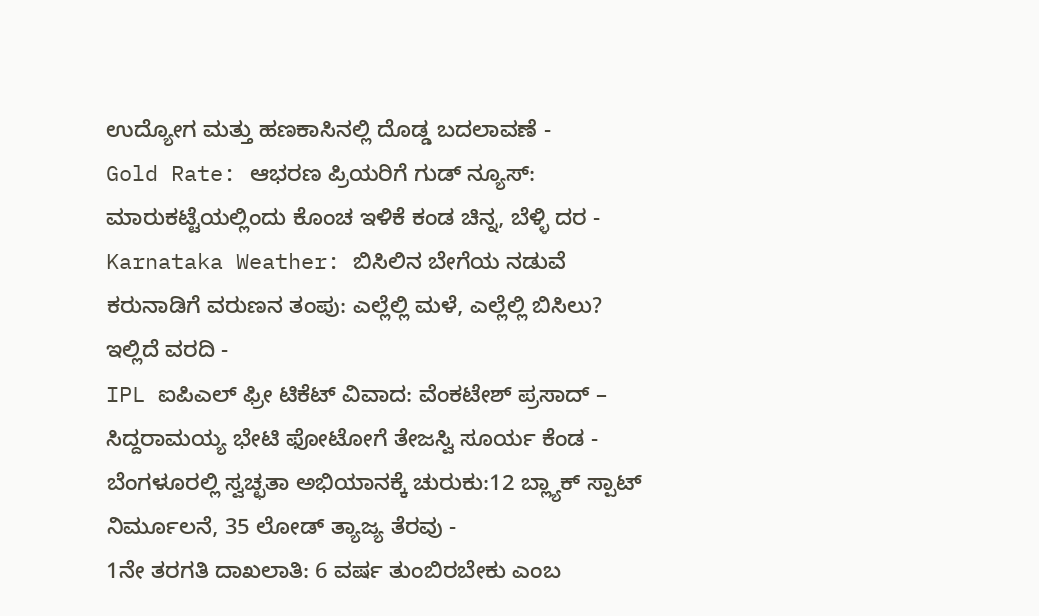ಉದ್ಯೋಗ ಮತ್ತು ಹಣಕಾಸಿನಲ್ಲಿ ದೊಡ್ಡ ಬದಲಾವಣೆ -
Gold Rate: ಆಭರಣ ಪ್ರಿಯರಿಗೆ ಗುಡ್ ನ್ಯೂಸ್: ಮಾರುಕಟ್ಟೆಯಲ್ಲಿಂದು ಕೊಂಚ ಇಳಿಕೆ ಕಂಡ ಚಿನ್ನ, ಬೆಳ್ಳಿ ದರ -
Karnataka Weather: ಬಿಸಿಲಿನ ಬೇಗೆಯ ನಡುವೆ ಕರುನಾಡಿಗೆ ವರುಣನ ತಂಪು: ಎಲ್ಲೆಲ್ಲಿ ಮಳೆ, ಎಲ್ಲೆಲ್ಲಿ ಬಿಸಿಲು? ಇಲ್ಲಿದೆ ವರದಿ -
IPL ಐಪಿಎಲ್ ಫ್ರೀ ಟಿಕೆಟ್ ವಿವಾದ: ವೆಂಕಟೇಶ್ ಪ್ರಸಾದ್ – ಸಿದ್ದರಾಮಯ್ಯ ಭೇಟಿ ಫೋಟೋಗೆ ತೇಜಸ್ವಿ ಸೂರ್ಯ ಕೆಂಡ -
ಬೆಂಗಳೂರಲ್ಲಿ ಸ್ವಚ್ಛತಾ ಅಭಿಯಾನಕ್ಕೆ ಚುರುಕು:12 ಬ್ಲ್ಯಾಕ್ ಸ್ಪಾಟ್ ನಿರ್ಮೂಲನೆ, 35 ಲೋಡ್ ತ್ಯಾಜ್ಯ ತೆರವು -
1ನೇ ತರಗತಿ ದಾಖಲಾತಿ: 6 ವರ್ಷ ತುಂಬಿರಬೇಕು ಎಂಬ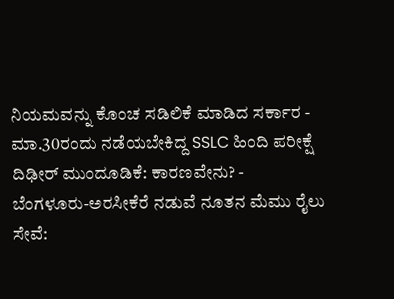ನಿಯಮವನ್ನು ಕೊಂಚ ಸಡಿಲಿಕೆ ಮಾಡಿದ ಸರ್ಕಾರ -
ಮಾ.30ರಂದು ನಡೆಯಬೇಕಿದ್ದ SSLC ಹಿಂದಿ ಪರೀಕ್ಷೆ ದಿಢೀರ್ ಮುಂದೂಡಿಕೆ: ಕಾರಣವೇನು? -
ಬೆಂಗಳೂರು-ಅರಸೀಕೆರೆ ನಡುವೆ ನೂತನ ಮೆಮು ರೈಲು ಸೇವೆ: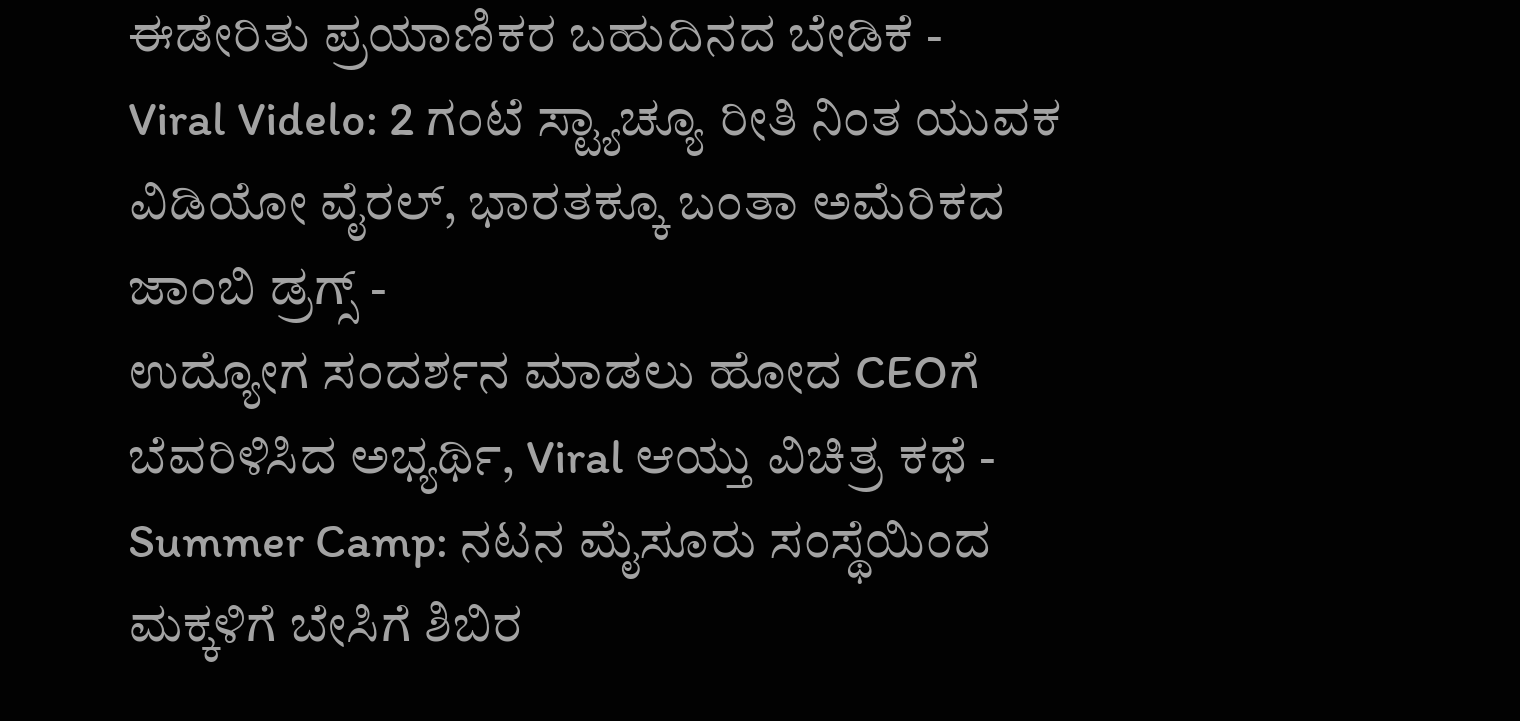ಈಡೇರಿತು ಪ್ರಯಾಣಿಕರ ಬಹುದಿನದ ಬೇಡಿಕೆ -
Viral Videlo: 2 ಗಂಟೆ ಸ್ಟ್ಯಾಚ್ಯೂ ರೀತಿ ನಿಂತ ಯುವಕ ವಿಡಿಯೋ ವೈರಲ್, ಭಾರತಕ್ಕೂ ಬಂತಾ ಅಮೆರಿಕದ ಜಾಂಬಿ ಡ್ರಗ್ಸ್ -
ಉದ್ಯೋಗ ಸಂದರ್ಶನ ಮಾಡಲು ಹೋದ CEOಗೆ ಬೆವರಿಳಿಸಿದ ಅಭ್ಯರ್ಥಿ, Viral ಆಯ್ತು ವಿಚಿತ್ರ ಕಥೆ -
Summer Camp: ನಟನ ಮೈಸೂರು ಸಂಸ್ಥೆಯಿಂದ ಮಕ್ಕಳಿಗೆ ಬೇಸಿಗೆ ಶಿಬಿರ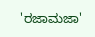'ರಜಾಮಜಾ'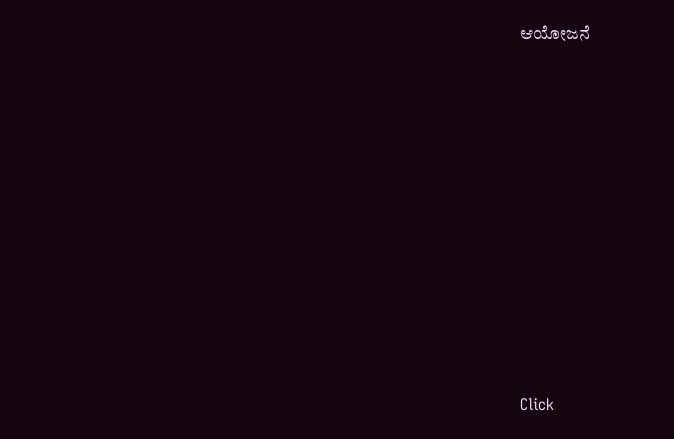ಆಯೋಜನೆ












Click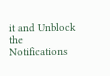it and Unblock the Notifications